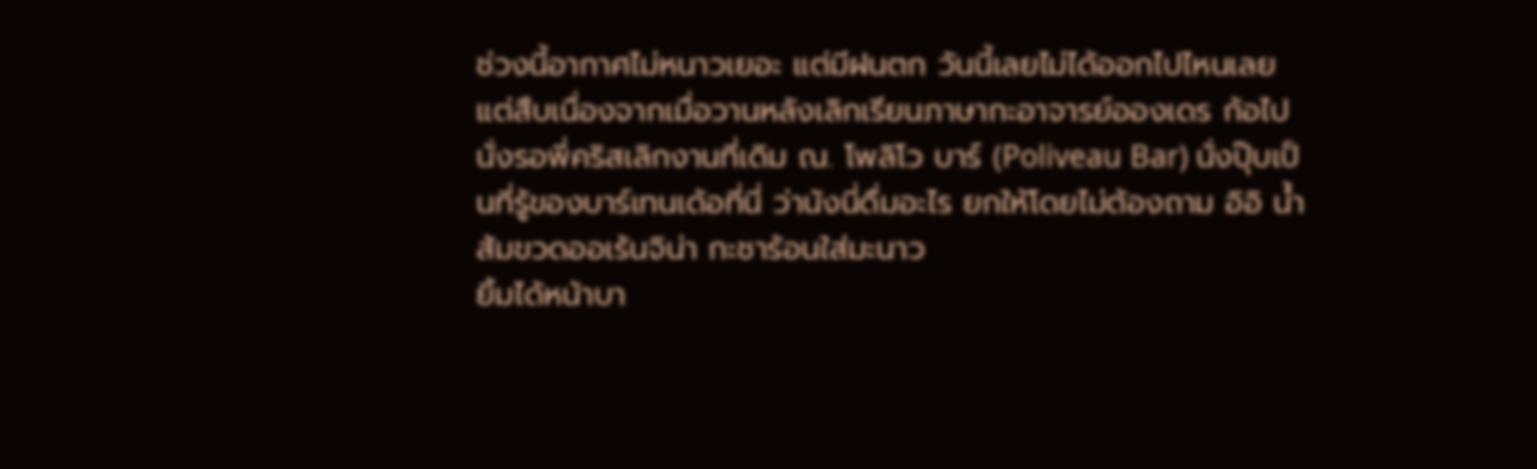ช่วงนี้อากาศไม่หนาวเยอะ แต่มีฝนตก วันนี้เลยไม่ได้ออกไปไหนเลย แต่สืบเนื่องจากเมื่อวานหลังเลิกเรียนภาษากะอาจารย์อองเดร ก้อไปนั่งรอพี่คริสเลิกงานที่เดิม ณ. โพลิโว บาร์ (Poliveau Bar) นั่งปุ๊บเป็นที่รู้ของบาร์เทนเด้อที่นี่ ว่านังนี่ดื่มอะไร ยกให้โดยไม่ต้องถาม อิอิ น้ำส้มขวดออเร้นจิน่า กะชาร้อนใส่มะนาว
ยิ้มได้หน้าบา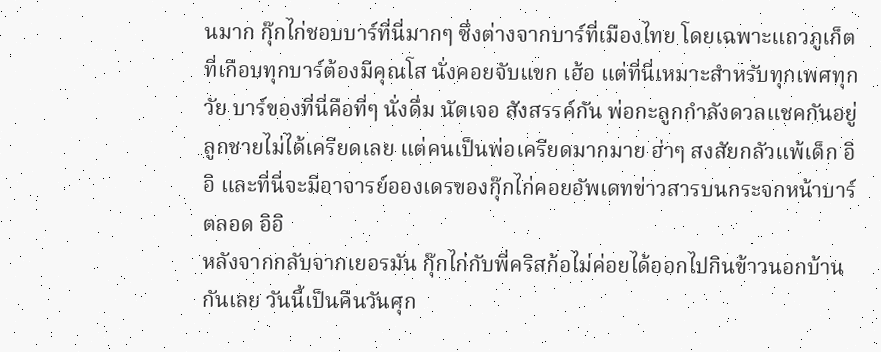นมาก กุ๊กไก่ชอบบาร์ที่นี่มากๆ ซึ่งต่างจากบาร์ที่เมืองไทย โดยเฉพาะแถวภูเก็ตที่เกือบทุกบาร์ต้องมีคุณโส นั่งคอยจับแขก เฮ้อ แต่ที่นี่เหมาะสำหรับทุกเพศทุกวัย บาร์ของที่นี่คือที่ๆ นั่งดื่ม นัดเจอ สังสรรค์กัน พ่อกะลูกกำลังดวลแชคกันอยู่ ลูกชายไม่ได้เครียดเลย แต่คนเป็นพ่อเครียดมากมาย ฮ่าๆ สงสัยกลัวแพ้เด็ก อิอิ และที่นี่จะมีอาจารย์อองเดรของกุ๊กไก่คอยอัพเดทข่าวสารบนกระจกหน้าบาร์ตลอด อิอิ
หลังจากกลับจากเยอรมัน กุ๊กไก่กับพี่คริสก้อไม่ค่อยได้ออกไปกินข้าวนอกบ้านกันเลย วันนี้เป็นคืนวันศุก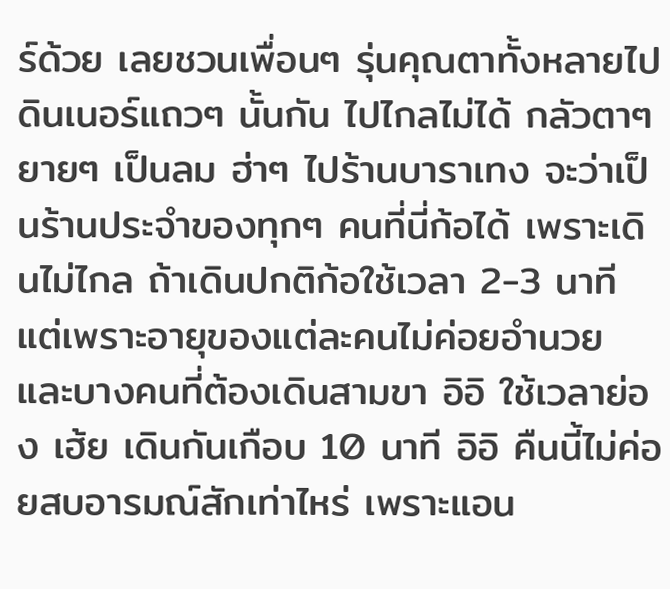ร์ด้วย เลยชวนเพื่อนๆ รุ่นคุณตาทั้งหลายไปดินเนอร์แถวๆ นั้นกัน ไปไกลไม่ได้ กลัวตาๆ ยายๆ เป็นลม ฮ่าๆ ไปร้านบาราเทง จะว่าเป็นร้านประจำของทุกๆ คนที่นี่ก้อได้ เพราะเดินไม่ไกล ถ้าเดินปกติก้อใช้เวลา 2-3 นาที แต่เพราะอายุของแต่ละคนไม่ค่อยอำนวย และบางคนที่ต้องเดินสามขา อิอิ ใช้เวลาย่อง เฮ้ย เดินกันเกือบ 10 นาที อิอิ คืนนี้ไม่ค่อยสบอารมณ์สักเท่าไหร่ เพราะแอน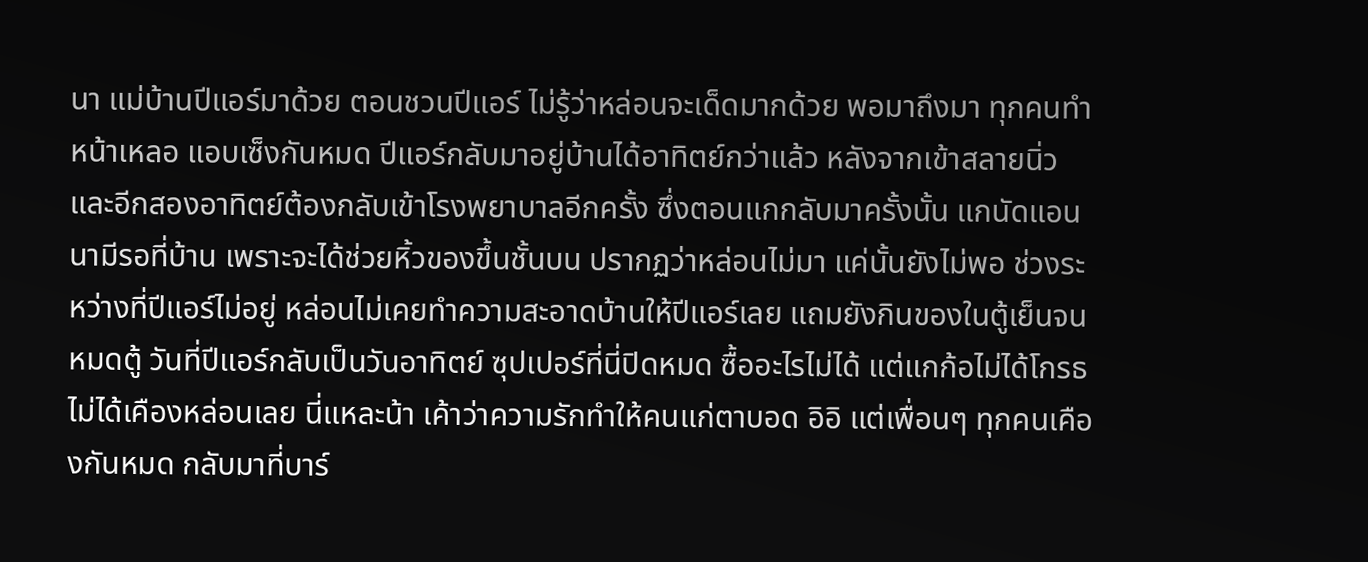นา แม่บ้านปีแอร์มาด้วย ตอนชวนปีแอร์ ไม่รู้ว่าหล่อนจะเด็ดมากด้วย พอมาถึงมา ทุกคนทำหน้าเหลอ แอบเซ็งกันหมด ปีแอร์กลับมาอยู่บ้านได้อาทิตย์กว่าแล้ว หลังจากเข้าสลายนิ่ว และอีกสองอาทิตย์ต้องกลับเข้าโรงพยาบาลอีกครั้ง ซึ่งตอนแกกลับมาครั้งนั้น แกนัดแอนนามีรอที่บ้าน เพราะจะได้ช่วยหิ้วของขึ้นชั้นบน ปรากฏว่าหล่อนไม่มา แค่นั้นยังไม่พอ ช่วงระหว่างที่ปีแอร์ไม่อยู่ หล่อนไม่เคยทำความสะอาดบ้านให้ปีแอร์เลย แถมยังกินของในตู้เย็นจนหมดตู้ วันที่ปีแอร์กลับเป็นวันอาทิตย์ ซุปเปอร์ที่นี่ปิดหมด ซื้ออะไรไม่ได้ แต่แกก้อไม่ได้โกรธ ไม่ได้เคืองหล่อนเลย นี่แหละน้า เค้าว่าความรักทำให้คนแก่ตาบอด อิอิ แต่เพื่อนๆ ทุกคนเคืองกันหมด กลับมาที่บาร์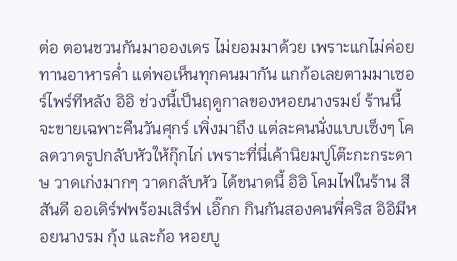ต่อ ตอนชวนกันมาอองเดร ไม่ยอมมาด้วย เพราะแกไม่ค่อยทานอาหารค่ำ แต่พอเห็นทุกคนมากัน แกก้อเลยตามมาเซอร์ไพร์ทีหลัง อิอิ ช่วงนี้เป็นฤดูกาลของหอยนางรมย์ ร้านนี้จะขายเฉพาะคืนวันศุกร์ เพิ่งมาถึง แต่ละคนนั่งแบบเซ็งๆ โคลดวาดรูปกลับหัวให้กุ๊กไก่ เพราะที่นี่เค้านิยมปูโต๊ะกะกระดาษ วาดเก่งมากๆ วาดกลับหัว ได้ขนาดนี้ อิอิ โคมไฟในร้าน สีสันดี ออเดิร์ฟพร้อมเสิร์ฟ เอิ๊กก กินกันสองคนพี่คริส อิอิมีหอยนางรม กุ้ง และก้อ หอยบู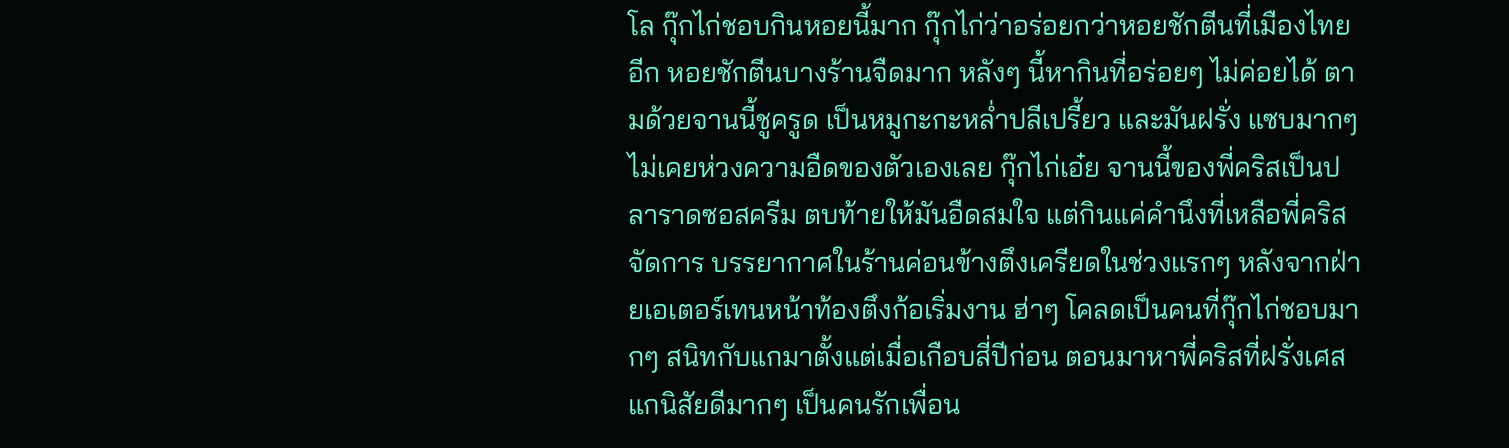โล กุ๊กไก่ชอบกินหอยนี้มาก กุ๊กไก่ว่าอร่อยกว่าหอยชักตีนที่เมืองไทยอีก หอยชักตีนบางร้านจืดมาก หลังๆ นี้หากินที่อร่อยๆ ไม่ค่อยได้ ตามด้วยจานนี้ชูครูด เป็นหมูกะกะหล่ำปลีเปรี้ยว และมันฝรั่ง แซบมากๆ ไม่เคยห่วงความอืดของตัวเองเลย กุ๊กไก่เอ๋ย จานนี้ของพี่คริสเป็นปลาราดซอสครีม ตบท้ายให้มันอืดสมใจ แต่กินแค่คำนึงที่เหลือพี่คริสจัดการ บรรยากาศในร้านค่อนข้างตึงเครียดในช่วงแรกๆ หลังจากฝ่ายเอเตอร์เทนหน้าท้องตึงก้อเริ่มงาน ฮ่าๆ โคลดเป็นคนที่กุ๊กไก่ชอบมากๆ สนิทกับแกมาตั้งแต่เมื่อเกือบสี่ปีก่อน ตอนมาหาพี่คริสที่ฝรั่งเศส แกนิสัยดีมากๆ เป็นคนรักเพื่อน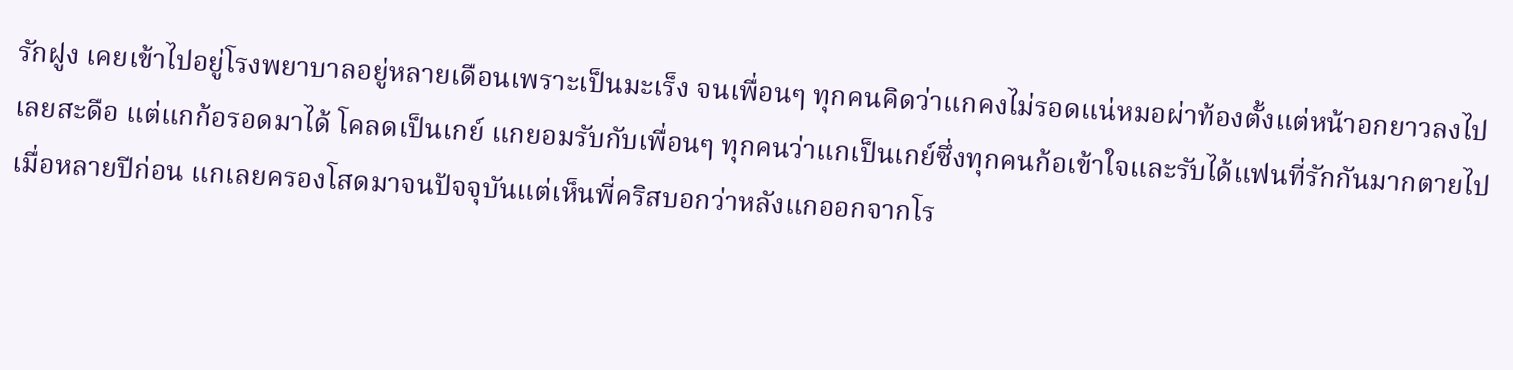รักฝูง เคยเข้าไปอยู่โรงพยาบาลอยู่หลายเดือนเพราะเป็นมะเร็ง จนเพื่อนๆ ทุกคนคิดว่าแกคงไม่รอดแน่หมอผ่าท้องตั้งแต่หน้าอกยาวลงไปเลยสะดือ แต่แกก้อรอดมาได้ โคลดเป็นเกย์ แกยอมรับกับเพื่อนๆ ทุกคนว่าแกเป็นเกย์ซึ่งทุกคนก้อเข้าใจและรับได้แฟนที่รักกันมากตายไปเมื่อหลายปีก่อน แกเลยครองโสดมาจนปัจจุบันแต่เห็นพี่คริสบอกว่าหลังแกออกจากโร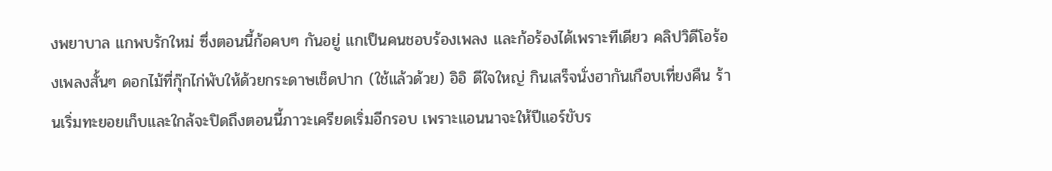งพยาบาล แกพบรักใหม่ ซึ่งตอนนี้ก้อคบๆ กันอยู่ แกเป็นคนชอบร้องเพลง และก้อร้องได้เพราะทีเดียว คลิปวิดีโอร้องเพลงสั้นๆ ดอกไม้ที่กุ๊กไก่พับให้ด้วยกระดาษเช็ดปาก (ใช้แล้วด้วย) อิอิ ดีใจใหญ่ กินเสร็จนั่งฮากันเกือบเที่ยงคืน ร้านเริ่มทะยอยเก็บและใกล้จะปิดถึงตอนนี้ภาวะเครียดเริ่มอีกรอบ เพราะแอนนาจะให้ปีแอร์ขับร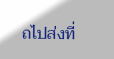ถไปส่งที่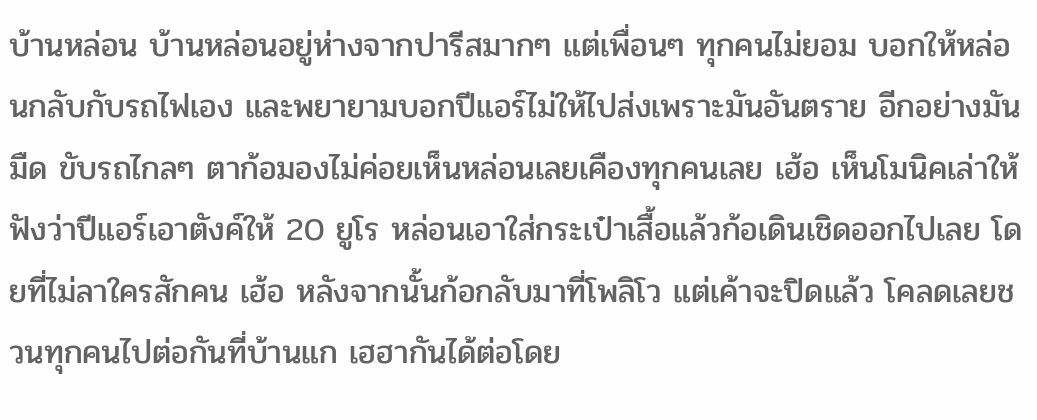บ้านหล่อน บ้านหล่อนอยู่ห่างจากปารีสมากๆ แต่เพื่อนๆ ทุกคนไม่ยอม บอกให้หล่อนกลับกับรถไฟเอง และพยายามบอกปีแอร์ไม่ให้ไปส่งเพราะมันอันตราย อีกอย่างมันมืด ขับรถไกลๆ ตาก้อมองไม่ค่อยเห็นหล่อนเลยเคืองทุกคนเลย เฮ้อ เห็นโมนิคเล่าให้ฟังว่าปีแอร์เอาตังค์ให้ 20 ยูโร หล่อนเอาใส่กระเป๋าเสื้อแล้วก้อเดินเชิดออกไปเลย โดยที่ไม่ลาใครสักคน เฮ้อ หลังจากนั้นก้อกลับมาที่โพลิโว แต่เค้าจะปิดแล้ว โคลดเลยชวนทุกคนไปต่อกันที่บ้านแก เฮฮากันได้ต่อโดย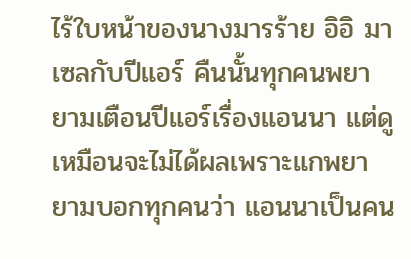ไร้ใบหน้าของนางมารร้าย อิอิ มาเซลกับปีแอร์ คืนนั้นทุกคนพยายามเตือนปีแอร์เรื่องแอนนา แต่ดูเหมือนจะไม่ได้ผลเพราะแกพยายามบอกทุกคนว่า แอนนาเป็นคน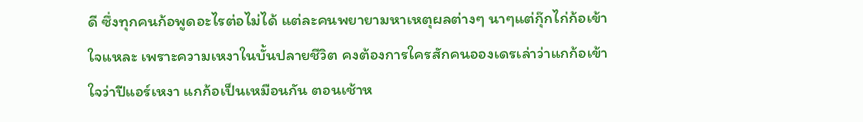ดี ซึ่งทุกคนก้อพูดอะไรต่อไม่ได้ แต่ละคนพยายามหาเหตุผลต่างๆ นาๆแต่กุ๊กไก่ก้อเข้าใจแหละ เพราะความเหงาในบั้นปลายชีวิต คงต้องการใครสักคนอองเดรเล่าว่าแกก้อเข้าใจว่าปีแอร์เหงา แกก้อเป็นเหมือนกัน ตอนเช้าห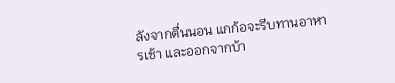ลังจากตื่นนอน แกก้อจะรีบทานอาหารเช้า และออกจากบ้า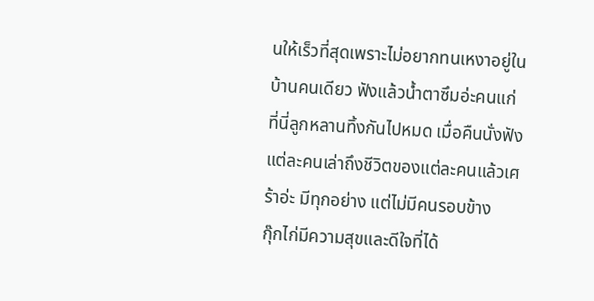นให้เร็วที่สุดเพราะไม่อยากทนเหงาอยู่ในบ้านคนเดียว ฟังแล้วน้ำตาซึมอ่ะคนแก่ที่นี่ลูกหลานทิ้งกันไปหมด เมื่อคืนนั่งฟังแต่ละคนเล่าถึงชีวิตของแต่ละคนแล้วเศร้าอ่ะ มีทุกอย่าง แต่ไม่มีคนรอบข้าง
กุ๊กไก่มีความสุขและดีใจที่ได้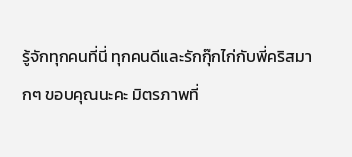รู้จักทุกคนที่นี่ ทุกคนดีและรักกุ๊กไก่กับพี่คริสมากๆ ขอบคุณนะคะ มิตรภาพที่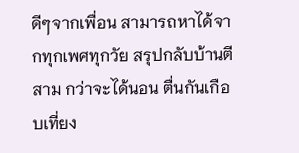ดีๆจากเพื่อน สามารถหาได้จากทุกเพศทุกวัย สรุปกลับบ้านตีสาม กว่าจะได้นอน ตื่นกันเกือบเที่ยง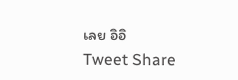เลย อิอิ
Tweet Share